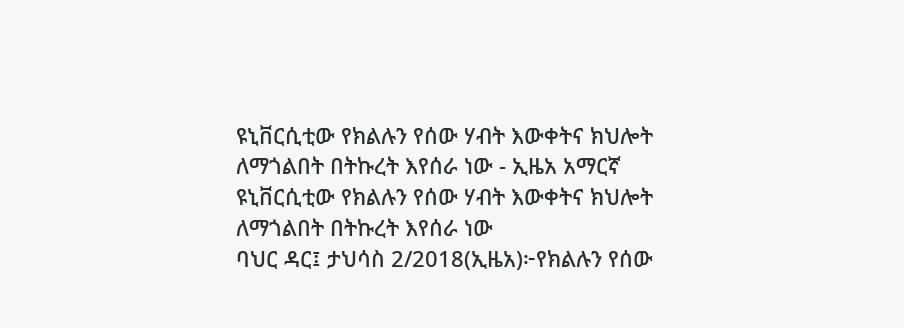ዩኒቨርሲቲው የክልሉን የሰው ሃብት እውቀትና ክህሎት ለማጎልበት በትኩረት እየሰራ ነው - ኢዜአ አማርኛ
ዩኒቨርሲቲው የክልሉን የሰው ሃብት እውቀትና ክህሎት ለማጎልበት በትኩረት እየሰራ ነው
ባህር ዳር፤ ታህሳስ 2/2018(ኢዜአ)፦የክልሉን የሰው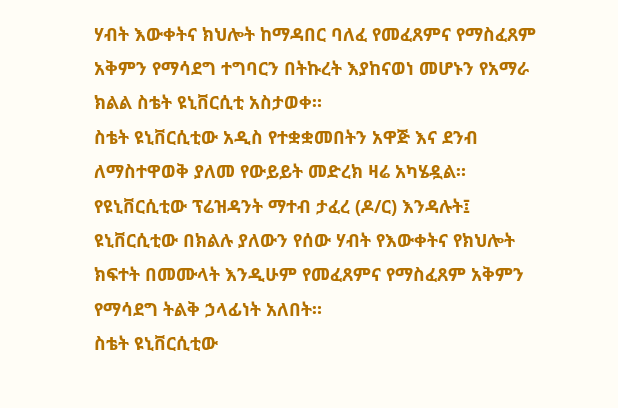ሃብት እውቀትና ክህሎት ከማዳበር ባለፈ የመፈጸምና የማስፈጸም አቅምን የማሳደግ ተግባርን በትኩረት እያከናወነ መሆኑን የአማራ ክልል ስቴት ዩኒቨርሲቲ አስታወቀ።
ስቴት ዩኒቨርሲቲው አዲስ የተቋቋመበትን አዋጅ እና ደንብ ለማስተዋወቅ ያለመ የውይይት መድረክ ዛሬ አካሄዷል።
የዩኒቨርሲቲው ፕሬዝዳንት ማተብ ታፈረ (ዶ/ር) እንዳሉት፤ ዩኒቨርሲቲው በክልሉ ያለውን የሰው ሃብት የእውቀትና የክህሎት ክፍተት በመሙላት እንዲሁም የመፈጸምና የማስፈጸም አቅምን የማሳደግ ትልቅ ኃላፊነት አለበት።
ስቴት ዩኒቨርሲቲው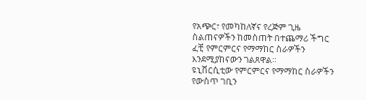የአጭር፣ የመካከለኛና የረጅም ጊዜ ስልጠናዎችን ከመስጠት በተጨማሪ ችግር ፈቺ የምርምርና የማማከር ስራዎችን እንደሚያከናውን ገልጸዋል።
ዩኒቨርሲቲው የምርምርና የማማከር ስራዎችን የውስጥ ገቢን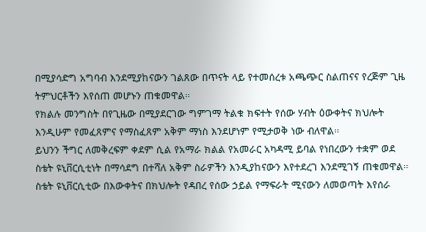በሚያሳድግ አግባብ እንደሚያከናውን ገልጸው በጥናት ላይ የተመሰረቱ አጫጭር ስልጠናና የረጅም ጊዜ ትምህርቶችን እየሰጠ መሆኑን ጠቁመዋል።
የክልሉ መንግስት በየጊዜው በሚያደርገው ግምገማ ትልቁ ክፍተት የሰው ሃብት ዕውቀትና ክህሎት እንዲሁም የመፈጸምና የማስፈጸም አቅም ማነስ እንደሆነም የሚታወቅ ነው ብለዋል።
ይህንን ችግር ለመቅረፍም ቀደም ሲል የአማራ ክልል የአመራር አካዳሚ ይባል የነበረውን ተቋም ወደ ስቴት ዩኒቨርሲቲነት በማሳደግ በተሻለ አቅም ስራዎችን እንዲያከናውን እየተደረገ እንደሚገኝ ጠቁመዋል።
ስቴት ዩኒቨርሲቲው በእውቀትና በክህሎት የዳበረ የሰው ኃይል የማፍራት ሚናውን ለመወጣት እየሰራ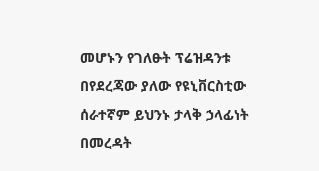መሆኑን የገለፁት ፕሬዝዳንቱ በየደረጃው ያለው የዩኒቨርስቲው ሰራተኛም ይህንኑ ታላቅ ኃላፊነት በመረዳት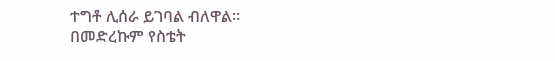ተግቶ ሊሰራ ይገባል ብለዋል።
በመድረኩም የስቴት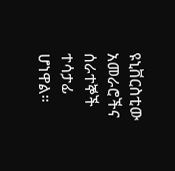ዩኒቨርስቲው አመራሮችና ሰራተኞች ተሳታፊ ሆነዋል።